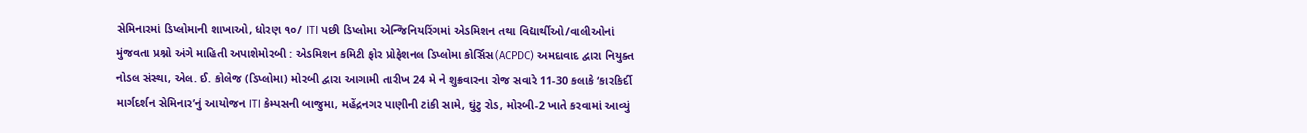સેમિનારમાં ડિપ્લોમાની શાખાઓ, ધોરણ ૧૦/ ITI પછી ડિપ્લોમા એન્જિનિયરિંગમાં એડમિશન તથા વિદ્યાર્થીઓ/વાલીઓનાં મુંજવતા પ્રશ્નો અંગે માહિતી અપાશેમોરબી : એડમિશન કમિટી ફોર પ્રોફેશનલ ડિપ્લોમા કોર્સિસ(ACPDC) અમદાવાદ દ્વારા નિયુક્ત નોડલ સંસ્થા, એલ. ઈ. કોલેજ (ડિપ્લોમા) મોરબી દ્વારા આગામી તારીખ 24 મે ને શુક્રવારના રોજ સવારે 11-30 કલાકે ‘કારકિર્દી માર્ગદર્શન સેમિનાર’નું આયોજન ITI કેમ્પસની બાજુમા, મહેંદ્રનગર પાણીની ટાંકી સામે, ઘુંટુ રોડ, મોરબી-2 ખાતે કરવામાં આવ્યું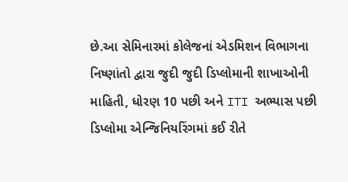છે.આ સેમિનારમાં કોલેજનાં એડમિશન વિભાગના નિષ્ણાંતો દ્વારા જુદી જુદી ડિપ્લોમાની શાખાઓની માહિતી, ધોરણ 10 પછી અને ITI અભ્યાસ પછી ડિપ્લોમા એન્જિનિયરિંગમાં કઈ રીતે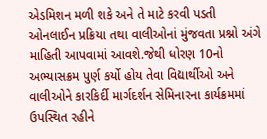એડમિશન મળી શકે અને તે માટે કરવી પડતી ઓનલાઈન પ્રક્રિયા તથા વાલીઓનાં મુંજવતા પ્રશ્નો અંગે માહિતી આપવામાં આવશે.જેથી ધોરણ 10નો અભ્યાસક્રમ પુર્ણ કર્યો હોય તેવા વિદ્યાર્થીઓ અને વાલીઓને કારકિર્દી માર્ગદર્શન સેમિનારના કાર્યક્રમમાં ઉપસ્થિત રહીને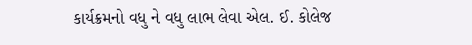કાર્યક્રમનો વધુ ને વધુ લાભ લેવા એલ. ઈ. કોલેજ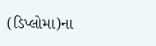(ડિપ્લોમા)ના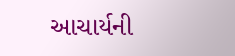આચાર્યની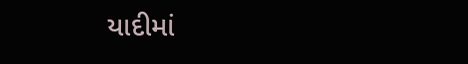યાદીમાં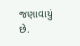જણાવાયું છે.